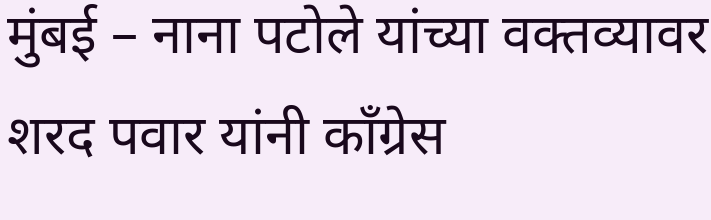मुंबई – नाना पटोले यांच्या वक्तव्यावर शरद पवार यांनी काँग्रेस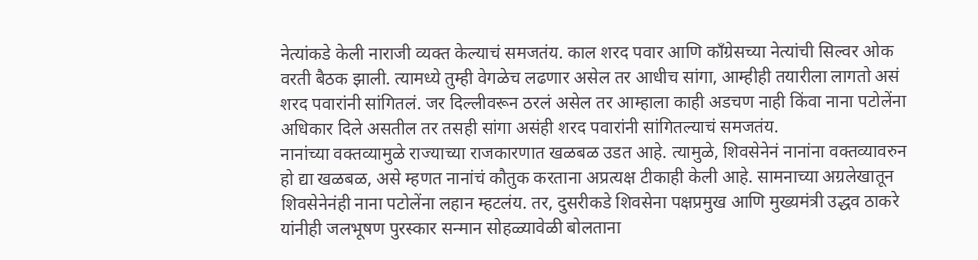नेत्यांकडे केली नाराजी व्यक्त केल्याचं समजतंय. काल शरद पवार आणि काँग्रेसच्या नेत्यांची सिल्वर ओक वरती बैठक झाली. त्यामध्ये तुम्ही वेगळेच लढणार असेल तर आधीच सांगा, आम्हीही तयारीला लागतो असं शरद पवारांनी सांगितलं. जर दिल्लीवरून ठरलं असेल तर आम्हाला काही अडचण नाही किंवा नाना पटोलेंना अधिकार दिले असतील तर तसही सांगा असंही शरद पवारांनी सांगितल्याचं समजतंय.
नानांच्या वक्तव्यामुळे राज्याच्या राजकारणात खळबळ उडत आहे. त्यामुळे, शिवसेनेनं नानांना वक्तव्यावरुन हो द्या खळबळ, असे म्हणत नानांचं कौतुक करताना अप्रत्यक्ष टीकाही केली आहे. सामनाच्या अग्रलेखातून शिवसेनेनंही नाना पटोलेंना लहान म्हटलंय. तर, दुसरीकडे शिवसेना पक्षप्रमुख आणि मुख्यमंत्री उद्धव ठाकरे यांनीही जलभूषण पुरस्कार सन्मान सोहळ्यावेळी बोलताना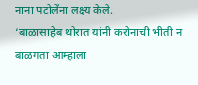नाना पटोलेंना लक्ष्य केले.
‘बाळासाहेब थोरात यांनी करोनाची भीती न बाळगता आम्हाला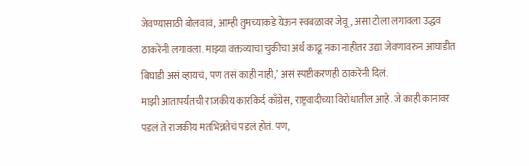जेवण्यासाठी बोलवावं, आम्ही तुमच्याकडे येऊन स्वबळावर जेवू, असा टोला लगावला उद्धव ठाकरेंनी लगावला. माझ्या वक्तव्याचा चुकीचा अर्थ काढू नका नाहीतर उद्या जेवणावरुन आघाडीत बिघाडी असं व्हायचं, पण तसं काही नाही,’ असं स्पष्टीकरणही ठाकरेंनी दिलं.
माझी आतापर्यंतची राजकीय कारकिर्द काँग्रेस, राष्ट्रवादीच्या विरोधातील आहे. जे काही कानावर पडलं ते राजकीय मतभिन्नतेचं पडलं होतं. पण,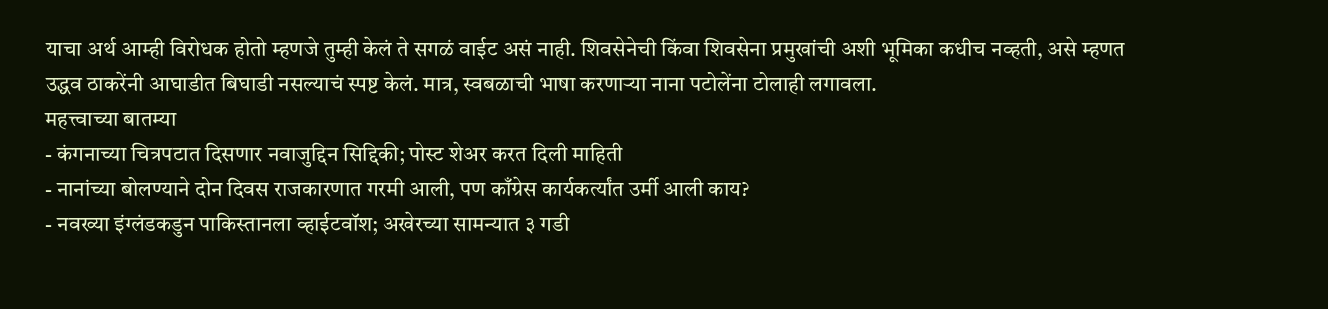याचा अर्थ आम्ही विरोधक होतो म्हणजे तुम्ही केलं ते सगळं वाईट असं नाही. शिवसेनेची किंवा शिवसेना प्रमुखांची अशी भूमिका कधीच नव्हती, असे म्हणत उद्धव ठाकरेंनी आघाडीत बिघाडी नसल्याचं स्पष्ट केलं. मात्र, स्वबळाची भाषा करणाऱ्या नाना पटोलेंना टोलाही लगावला.
महत्त्वाच्या बातम्या
- कंगनाच्या चित्रपटात दिसणार नवाजुद्दिन सिद्दिकी; पोस्ट शेअर करत दिली माहिती
- नानांच्या बोलण्याने दोन दिवस राजकारणात गरमी आली, पण काँग्रेस कार्यकर्त्यांत उर्मी आली काय?
- नवख्या इंग्लंडकडुन पाकिस्तानला व्हाईटवॉश; अखेरच्या सामन्यात ३ गडी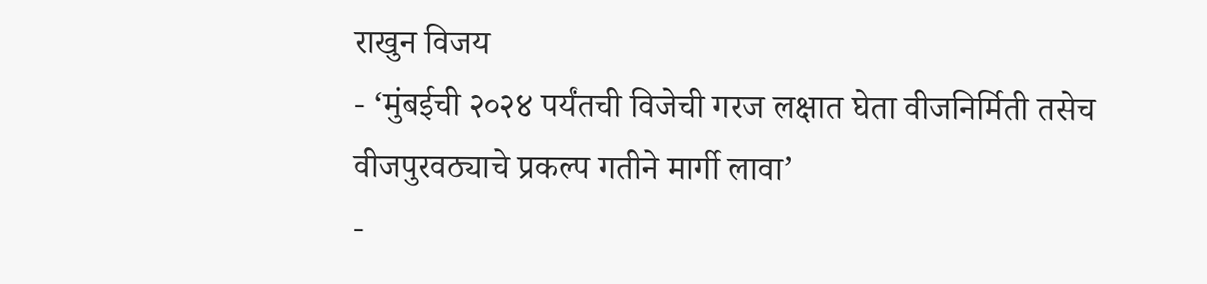राखुन विजय
- ‘मुंबईची २०२४ पर्यंतची विजेची गरज लक्षात घेता वीजनिर्मिती तसेच वीजपुरवठ्याचे प्रकल्प गतीने मार्गी लावा’
-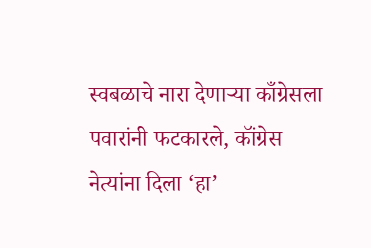स्वबळाचे नारा देणाऱ्या काँग्रेसला पवारांनी फटकारले, कॉंग्रेस नेत्यांना दिला ‘हा’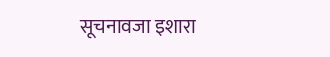सूचनावजा इशारा